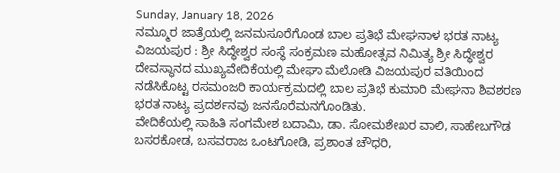Sunday, January 18, 2026
ನಮ್ಮೂರ ಜಾತ್ರೆಯಲ್ಲಿ ಜನಮಸೂರೆಗೊಂಡ ಬಾಲ ಪ್ರತಿಭೆ ಮೇಘನಾಳ ಭರತ ನಾಟ್ಯ
ವಿಜಯಪುರ : ಶ್ರೀ ಸಿದ್ಧೇಶ್ವರ ಸಂಸ್ಥೆ ಸಂಕ್ರಮಣ ಮಹೋತ್ಸವ ನಿಮಿತ್ಯ ಶ್ರೀ ಸಿದ್ಧೇಶ್ವರ ದೇವಸ್ಥಾನದ ಮುಖ್ಯವೇದಿಕೆಯಲ್ಲಿ ಮೇಘಾ ಮೆಲೋಡಿ ವಿಜಯಪುರ ವತಿಯಿಂದ ನಡೆಸಿಕೊಟ್ಟ ರಸಮಂಜರಿ ಕಾರ್ಯಕ್ರಮದಲ್ಲಿ ಬಾಲ ಪ್ರತಿಭೆ ಕುಮಾರಿ ಮೇಘನಾ ಶಿವಶರಣ ಭರತ ನಾಟ್ಯ ಪ್ರದರ್ಶನವು ಜನಸೊರೆಮನಗೊಂಡಿತು.
ವೇದಿಕೆಯಲ್ಲಿ ಸಾಹಿತಿ ಸಂಗಮೇಶ ಬದಾಮಿ, ಡಾ. ಸೋಮಶೇಖರ ವಾಲಿ, ಸಾಹೇಬಗೌಡ ಬಸರಕೋಡ, ಬಸವರಾಜ ಒಂಟಗೋಡಿ, ಪ್ರಶಾಂತ ಚೌಧರಿ,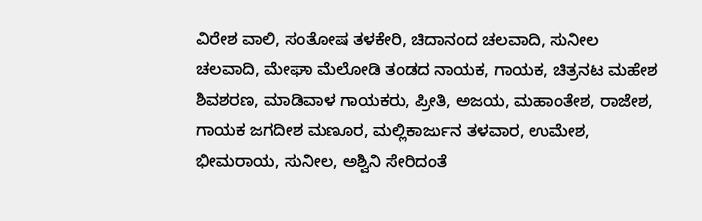ವಿರೇಶ ವಾಲಿ, ಸಂತೋಷ ತಳಕೇರಿ, ಚಿದಾನಂದ ಚಲವಾದಿ, ಸುನೀಲ ಚಲವಾದಿ, ಮೇಘಾ ಮೆಲೋಡಿ ತಂಡದ ನಾಯಕ, ಗಾಯಕ, ಚಿತ್ರನಟ ಮಹೇಶ ಶಿವಶರಣ, ಮಾಡಿವಾಳ ಗಾಯಕರು, ಪ್ರೀತಿ, ಅಜಯ, ಮಹಾಂತೇಶ, ರಾಜೇಶ, ಗಾಯಕ ಜಗದೀಶ ಮಣೂರ, ಮಲ್ಲಿಕಾರ್ಜುನ ತಳವಾರ, ಉಮೇಶ, ಭೀಮರಾಯ, ಸುನೀಲ, ಅಶ್ವಿನಿ ಸೇರಿದಂತೆ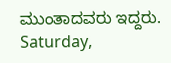ಮುಂತಾದವರು ಇದ್ದರು.
Saturday,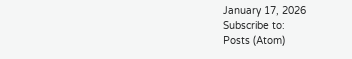January 17, 2026
Subscribe to:
Posts (Atom)